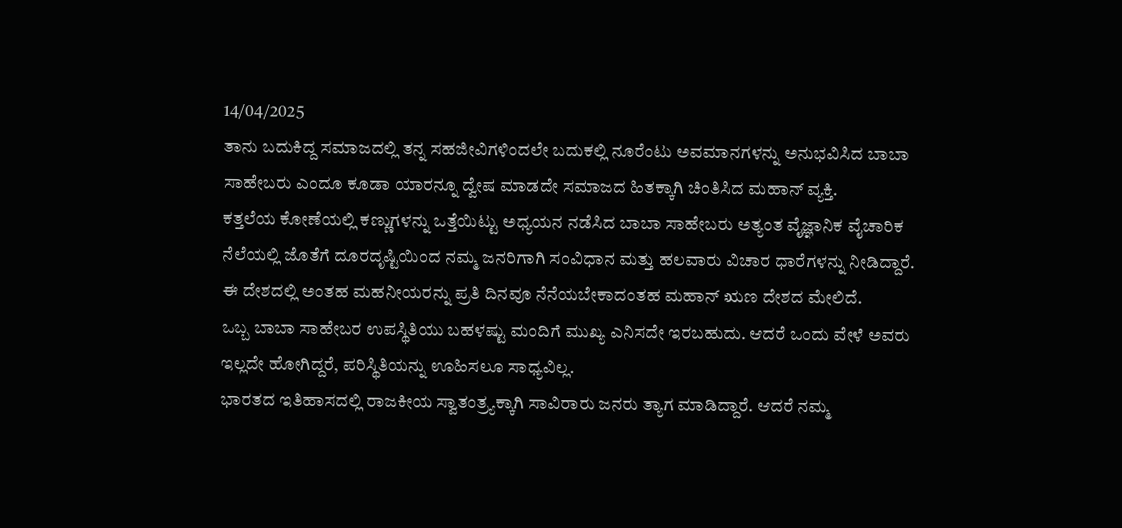14/04/2025
ತಾನು ಬದುಕಿದ್ದ ಸಮಾಜದಲ್ಲಿ ತನ್ನ ಸಹಜೀವಿಗಳಿಂದಲೇ ಬದುಕಲ್ಲಿ ನೂರೆಂಟು ಅವಮಾನಗಳನ್ನು ಅನುಭವಿಸಿದ ಬಾಬಾ ಸಾಹೇಬರು ಎಂದೂ ಕೂಡಾ ಯಾರನ್ನೂ ದ್ವೇಷ ಮಾಡದೇ ಸಮಾಜದ ಹಿತಕ್ಕಾಗಿ ಚಿಂತಿಸಿದ ಮಹಾನ್ ವ್ಯಕ್ತಿ.
ಕತ್ತಲೆಯ ಕೋಣೆಯಲ್ಲಿ ಕಣ್ಣುಗಳನ್ನು ಒತ್ತೆಯಿಟ್ಟು ಅಧ್ಯಯನ ನಡೆಸಿದ ಬಾಬಾ ಸಾಹೇಬರು ಅತ್ಯಂತ ವೈಜ್ಞಾನಿಕ ವೈಚಾರಿಕ ನೆಲೆಯಲ್ಲಿ ಜೊತೆಗೆ ದೂರದೃಷ್ಟಿಯಿಂದ ನಮ್ಮ ಜನರಿಗಾಗಿ ಸಂವಿಧಾನ ಮತ್ತು ಹಲವಾರು ವಿಚಾರ ಧಾರೆಗಳನ್ನು ನೀಡಿದ್ದಾರೆ.
ಈ ದೇಶದಲ್ಲಿ ಅಂತಹ ಮಹನೀಯರನ್ನು ಪ್ರತಿ ದಿನವೂ ನೆನೆಯಬೇಕಾದಂತಹ ಮಹಾನ್ ಋಣ ದೇಶದ ಮೇಲಿದೆ.
ಒಬ್ಬ ಬಾಬಾ ಸಾಹೇಬರ ಉಪಸ್ಥಿತಿಯು ಬಹಳಷ್ಟು ಮಂದಿಗೆ ಮುಖ್ಯ ಎನಿಸದೇ ಇರಬಹುದು. ಆದರೆ ಒಂದು ವೇಳೆ ಅವರು ಇಲ್ಲದೇ ಹೋಗಿದ್ದರೆ, ಪರಿಸ್ಥಿತಿಯನ್ನು ಊಹಿಸಲೂ ಸಾಧ್ಯವಿಲ್ಲ.
ಭಾರತದ ಇತಿಹಾಸದಲ್ಲಿ ರಾಜಕೀಯ ಸ್ವಾತಂತ್ರ್ಯಕ್ಕಾಗಿ ಸಾವಿರಾರು ಜನರು ತ್ಯಾಗ ಮಾಡಿದ್ದಾರೆ. ಆದರೆ ನಮ್ಮ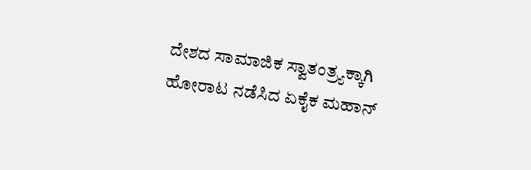ದೇಶದ ಸಾಮಾಜಿಕ ಸ್ವಾತಂತ್ರ್ಯಕ್ಕಾಗಿ ಹೋರಾಟ ನಡೆಸಿದ ಏಕೈಕ ಮಹಾನ್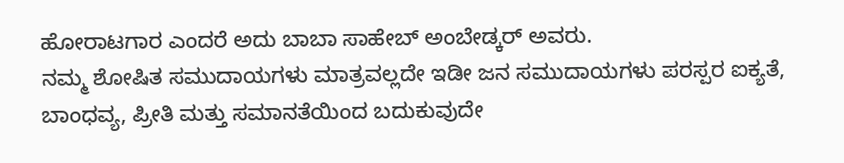ಹೋರಾಟಗಾರ ಎಂದರೆ ಅದು ಬಾಬಾ ಸಾಹೇಬ್ ಅಂಬೇಡ್ಕರ್ ಅವರು.
ನಮ್ಮ ಶೋಷಿತ ಸಮುದಾಯಗಳು ಮಾತ್ರವಲ್ಲದೇ ಇಡೀ ಜನ ಸಮುದಾಯಗಳು ಪರಸ್ಪರ ಐಕ್ಯತೆ, ಬಾಂಧವ್ಯ, ಪ್ರೀತಿ ಮತ್ತು ಸಮಾನತೆಯಿಂದ ಬದುಕುವುದೇ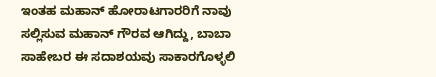ಇಂತಹ ಮಹಾನ್ ಹೋರಾಟಗಾರರಿಗೆ ನಾವು ಸಲ್ಲಿಸುವ ಮಹಾನ್ ಗೌರವ ಆಗಿದ್ದು, ಬಾಬಾ ಸಾಹೇಬರ ಈ ಸದಾಶಯವು ಸಾಕಾರಗೊಳ್ಳಲಿ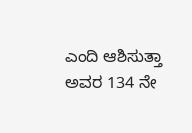ಎಂದಿ ಆಶಿಸುತ್ತಾ ಅವರ 134 ನೇ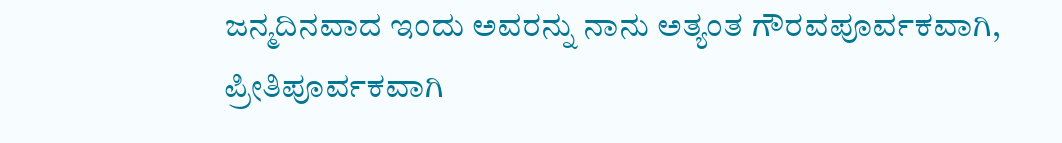ಜನ್ಮದಿನವಾದ ಇಂದು ಅವರನ್ನು ನಾನು ಅತ್ಯಂತ ಗೌರವಪೂರ್ವಕವಾಗಿ, ಪ್ರೀತಿಪೂರ್ವಕವಾಗಿ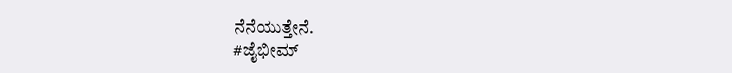ನೆನೆಯುತ್ತೇನೆ.
#ಜೈಭೀಮ್